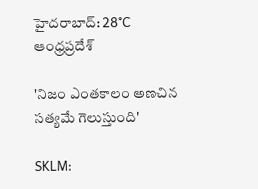హైదరాబాద్: 28°C
ఆంధ్రప్రదేశ్

'నిజం ఎంతకాలం అణచిన సత్యమే గెలుస్తుంది'

SKLM: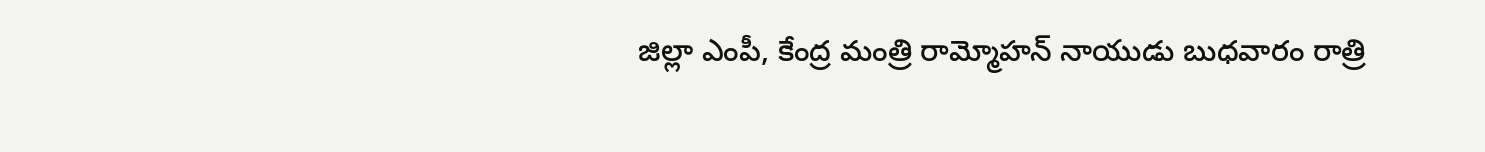జిల్లా ఎంపీ, కేంద్ర మంత్రి రామ్మోహన్ నాయుడు బుధవారం రాత్రి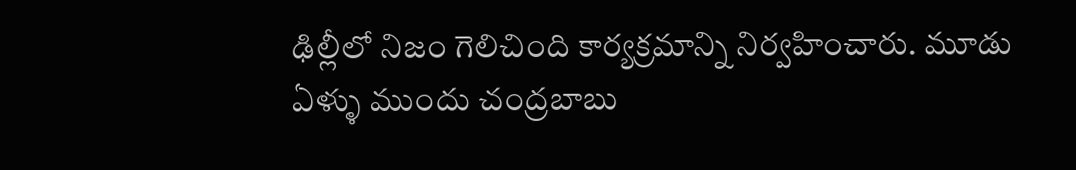ఢిల్లీలో నిజం గెలిచింది కార్యక్రమాన్ని నిర్వహించారు. మూడు ఏళ్ళు ముందు చంద్రబాబు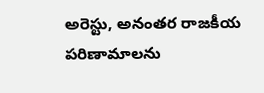అరెస్టు, అనంతర రాజకీయ పరిణామాలను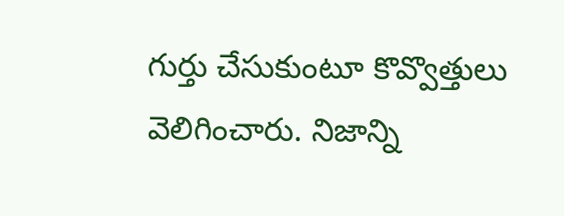గుర్తు చేసుకుంటూ కొవ్వొత్తులు వెలిగించారు. నిజాన్ని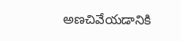అణచివేయడానికి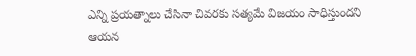ఎన్ని ప్రయత్నాలు చేసినా చివరకు సత్యమే విజయం సాధిస్తుందని ఆయన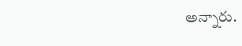అన్నారు.